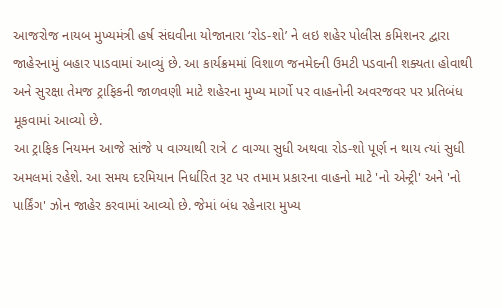આજરોજ નાયબ મુખ્યમંત્રી હર્ષ સંઘવીના યોજાનારા ‘રોડ-શો’ ને લઇ શહેર પોલીસ કમિશનર દ્વારા જાહેરનામું બહાર પાડવામાં આવ્યું છે. આ કાર્યક્રમમાં વિશાળ જનમેદની ઉમટી પડવાની શક્યતા હોવાથી અને સુરક્ષા તેમજ ટ્રાફિકની જાળવણી માટે શહેરના મુખ્ય માર્ગો પર વાહનોની અવરજવર પર પ્રતિબંધ મૂકવામાં આવ્યો છે.
આ ટ્રાફિક નિયમન આજે સાંજે ૫ વાગ્યાથી રાત્રે ૮ વાગ્યા સુધી અથવા રોડ-શો પૂર્ણ ન થાય ત્યાં સુધી અમલમાં રહેશે. આ સમય દરમિયાન નિર્ધારિત રૂટ પર તમામ પ્રકારના વાહનો માટે 'નો એન્ટ્રી' અને 'નો પાર્કિંગ' ઝોન જાહેર કરવામાં આવ્યો છે. જેમાં બંધ રહેનારા મુખ્ય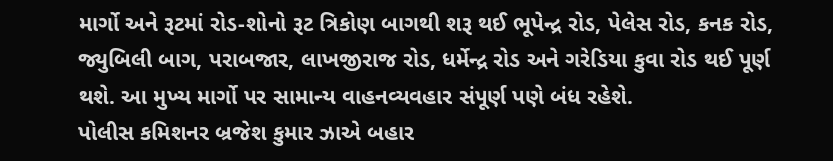માર્ગો અને રૂટમાં રોડ-શોનો રૂટ ત્રિકોણ બાગથી શરૂ થઈ ભૂપેન્દ્ર રોડ, પેલેસ રોડ, કનક રોડ, જ્યુબિલી બાગ, પરાબજાર, લાખજીરાજ રોડ, ધર્મેન્દ્ર રોડ અને ગરેડિયા કુવા રોડ થઈ પૂર્ણ થશે. આ મુખ્ય માર્ગો પર સામાન્ય વાહનવ્યવહાર સંપૂર્ણ પણે બંધ રહેશે.
પોલીસ કમિશનર બ્રજેશ કુમાર ઝાએ બહાર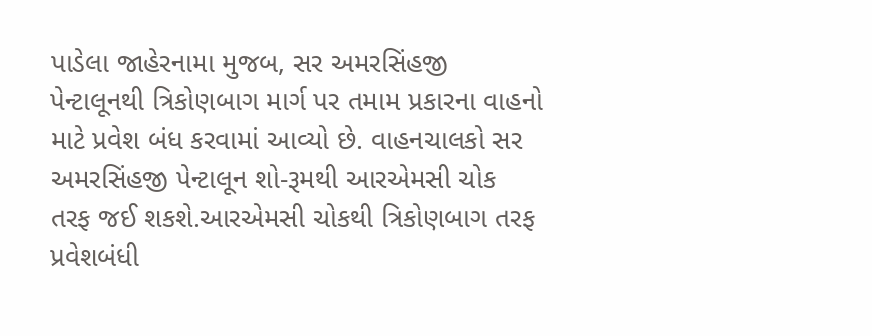પાડેલા જાહેરનામા મુજબ, સર અમરસિંહજી પેન્ટાલૂનથી ત્રિકોણબાગ માર્ગ પર તમામ પ્રકારના વાહનો માટે પ્રવેશ બંધ કરવામાં આવ્યો છે. વાહનચાલકો સર અમરસિંહજી પેન્ટાલૂન શો-રૂમથી આરએમસી ચોક તરફ જઈ શકશે.આરએમસી ચોકથી ત્રિકોણબાગ તરફ પ્રવેશબંધી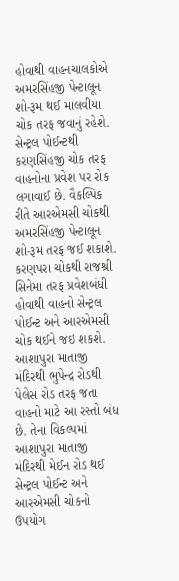હોવાથી વાહનચાલકોએ અમરસિંહજી પેન્ટાલૂન શો-રૂમ થઈ માલવીયા ચોક તરફ જવાનું રહેશે. સેન્ટ્રલ પોઈન્ટથી કરણસિંહજી ચોક તરફ વાહનોના પ્રવેશ પર રોક લગાવાઈ છે. વૈકલ્પિક રીતે આરએમસી ચોકથી અમરસિંહજી પેન્ટાલૂન શો-રૂમ તરફ જઈ શકાશે.
કરણપરા ચોકથી રાજશ્રી સિનેમા તરફ પ્રવેશબંધી હોવાથી વાહનો સેન્ટ્રલ પોઈન્ટ અને આરએમસી ચોક થઈને જઇ શકશે. આશાપુરા માતાજી મંદિરથી ભુપેન્દ્ર રોડથી પેલેસ રોડ તરફ જતા વાહનો માટે આ રસ્તો બંધ છે. તેના વિકલ્પમાં આશાપુરા માતાજી મંદિરથી મેઈન રોડ થઈ સેન્ટ્રલ પોઈન્ટ અને આરએમસી ચોકનો ઉપયોગ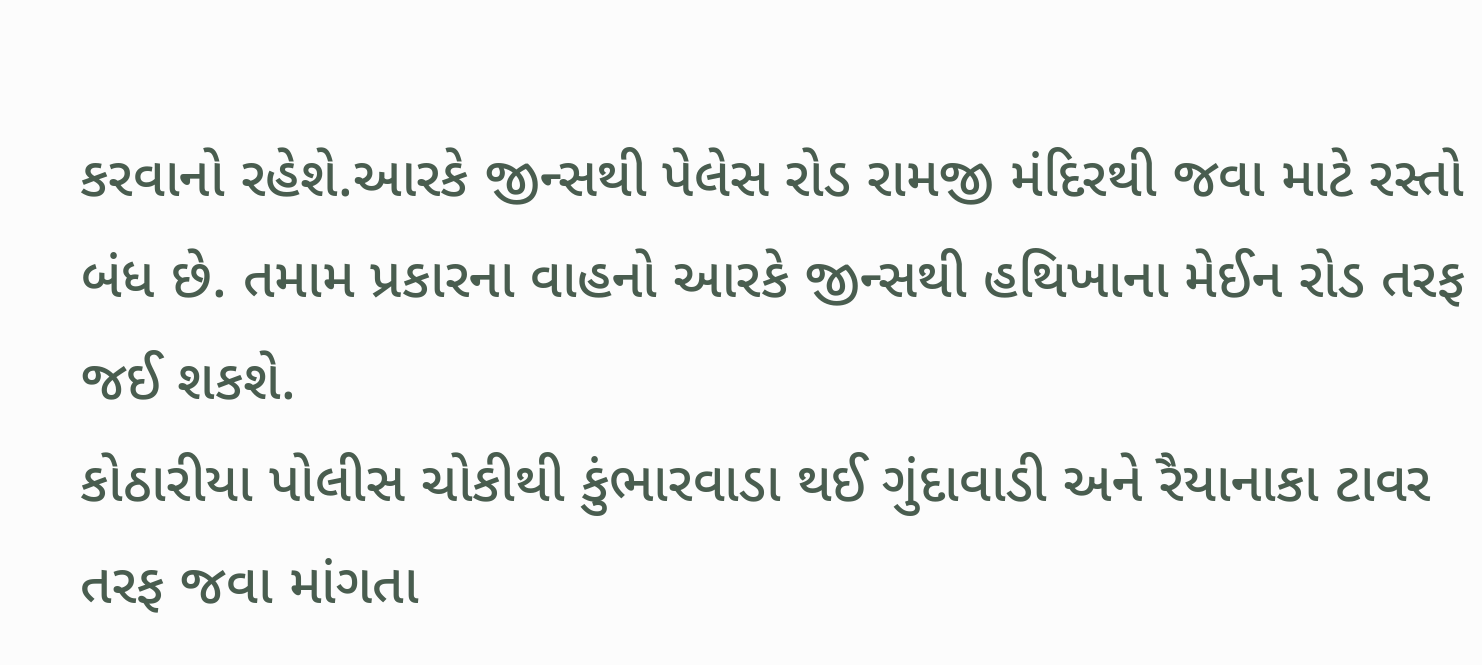કરવાનો રહેશે.આરકે જીન્સથી પેલેસ રોડ રામજી મંદિરથી જવા માટે રસ્તો બંધ છે. તમામ પ્રકારના વાહનો આરકે જીન્સથી હથિખાના મેઈન રોડ તરફ જઈ શકશે.
કોઠારીયા પોલીસ ચોકીથી કુંભારવાડા થઈ ગુંદાવાડી અને રૈયાનાકા ટાવર તરફ જવા માંગતા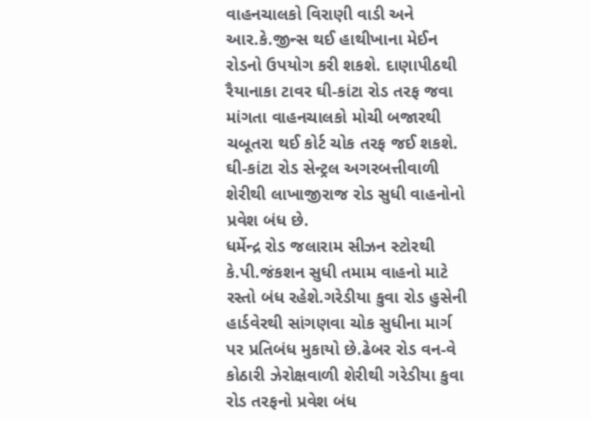વાહનચાલકો વિરાણી વાડી અને આર.કે.જીન્સ થઈ હાથીખાના મેઈન રોડનો ઉપયોગ કરી શકશે. દાણાપીઠથી રૈયાનાકા ટાવર ઘી-કાંટા રોડ તરફ જવા માંગતા વાહનચાલકો મોચી બજારથી ચબૂતરા થઈ કોર્ટ ચોક તરફ જઈ શકશે. ઘી-કાંટા રોડ સેન્ટ્રલ અગરબત્તીવાળી શેરીથી લાખાજીરાજ રોડ સુધી વાહનોનો પ્રવેશ બંધ છે.
ધર્મેન્દ્ર રોડ જલારામ સીઝન સ્ટોરથી કે.પી.જંકશન સુધી તમામ વાહનો માટે રસ્તો બંધ રહેશે.ગરેડીયા કુવા રોડ હુસેની હાર્ડવેરથી સાંગણવા ચોક સુધીના માર્ગ પર પ્રતિબંધ મુકાયો છે.ઢેબર રોડ વન-વે કોઠારી ઝેરોક્ષવાળી શેરીથી ગરેડીયા કુવા રોડ તરફનો પ્રવેશ બંધ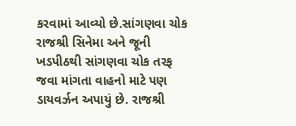કરવામાં આવ્યો છે.સાંગણવા ચોક રાજશ્રી સિનેમા અને જૂની ખડપીઠથી સાંગણવા ચોક તરફ જવા માંગતા વાહનો માટે પણ ડાયવર્ઝન અપાયું છે. રાજશ્રી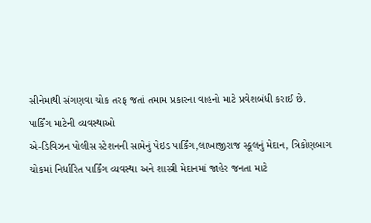સીનેમાથી સંગણવા ચોક તરફ જતાં તમામ પ્રકારના વાહનો માટે પ્રવેશબંધી કરાઈ છે.
પાર્કિંગ માટેની વ્યવસ્થાઓ
એ-ડિવિઝન પોલીસ સ્ટેશનની સામેનું પેઇડ પાર્કિંગ,લાખાજીરાજ સ્કૂલનું મેદાન, ત્રિકોણબાગ ચોકમાં નિર્ધારિત પાર્કિંગ વ્યવસ્થા અને શાસ્ત્રી મેદાનમાં જાહેર જનતા માટે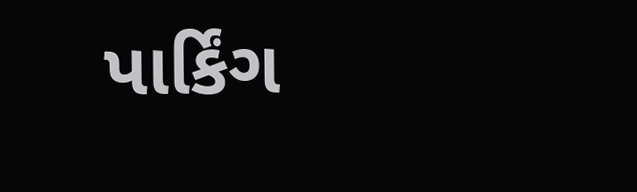પાર્કિંગ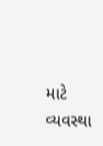માટે વ્યવસ્થા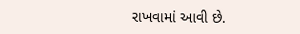રાખવામાં આવી છે.